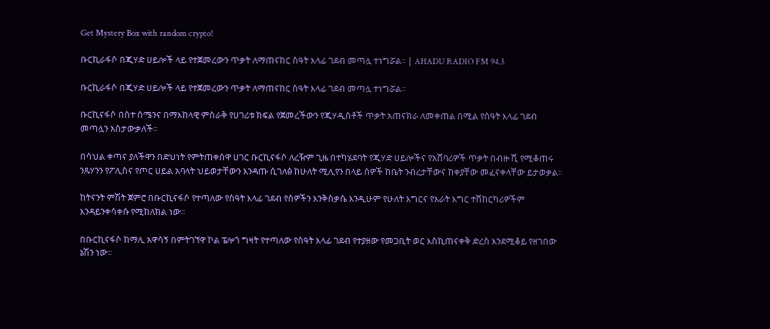Get Mystery Box with random crypto!

ቡርኪራፋሶ በጂሃድ ሀይሎች ላይ የተጀመረውን ጥቃት ለማጠናከር ስዓት እላፊ ገደብ መጣሏ ተነግሯል፡፡ | AHADU RADIO FM 94.3

ቡርኪራፋሶ በጂሃድ ሀይሎች ላይ የተጀመረውን ጥቃት ለማጠናከር ስዓት እላፊ ገደብ መጣሏ ተነግሯል፡፡

ቡርኪናፋሶ በስተ ሰሜንና በማእከላዊ ምስራቅ የሀገሪቱ ክፍል የጀመረችውን የጂሃዲስቶች ጥቃት አጠናክራ ለመቀጠል በሚል የስዓት እላፊ ገደብ መጣሏን አስታውቃለች፡፡

በሳህል ቀጣና ያለችዋን በድህነት የምትጠቀሰዋ ሀገር ቡርኪናፋሶ ለረዥም ጊዜ በተካሄደባት የጂሃድ ሀይሎችና የአሸባሪዎች ጥቃት በብዙ ሺ የሚቆጠሩ ንጹሃንን የፖሊስና የጦር ሀይል አባላት ህይወታቸውን እንዳጡ ሲገለፅ ከሁለት ሚሊየን በላይ ሰዎች ከቤት ንብረታቸውና ከቀያቸው መፈናቀላቸው ይታወቃል፡፡

ከትናንት ምሽት ጀምሮ በቡርኪናፋሶ የተጣለው የስዓት እላፊ ገደብ የሰዎችን እንቅስቃሴ እንዲሁም የሁለት እግርና የአራት እግር ተሸከርካሪዎችም እንዳይንቀሳቀሱ የሚከለክል ነው፡፡

በቡርኪናፋሶ ከማሊ አዋሳኝ በምትገኘዋ ኮል ፔሎጎ ግዛት የተጣለው የስዓት እላፊ ገደብ የተያዘው የመጋቢት ወር እስኪጠናቀቅ ድረስ እንደሚቆይ የዘገበው ኔሽን ነው፡፡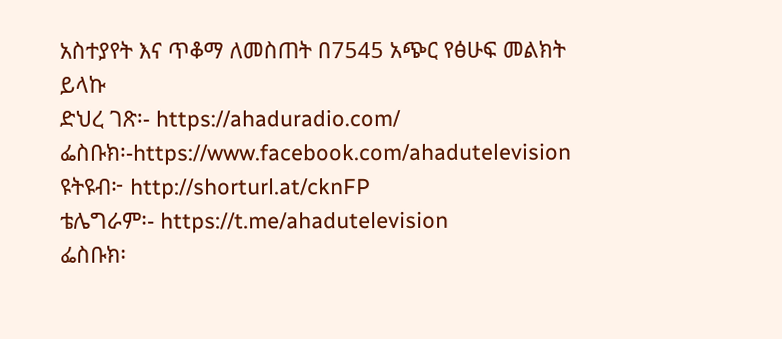አስተያየት እና ጥቆማ ለመስጠት በ7545 አጭር የፅሁፍ መልክት ይላኩ
ድህረ ገጽ፡- https://ahaduradio.com/
ፌስቡክ፡-https://www.facebook.com/ahadutelevision
ዩትዩብ፦ http://shorturl.at/cknFP
ቴሌግራም፡- https://t.me/ahadutelevision
ፌስቡክ፡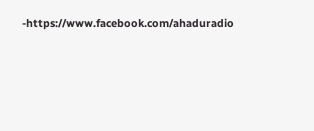-https://www.facebook.com/ahaduradio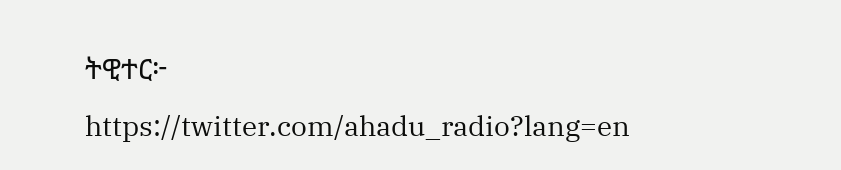ትዊተር፦ https://twitter.com/ahadu_radio?lang=en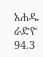አሐዱ ራድዮ 94.3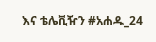እና ቴሌቪዥን #አሐዱ_24